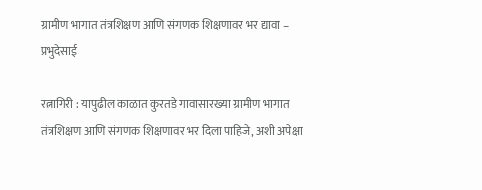ग्रामीण भागात तंत्रशिक्षण आणि संगणक शिक्षणावर भर द्यावा – प्रभुदेसाई

रत्नागिरी : यापुढील काळात कुरतडे गावासारख्या ग्रामीण भागात तंत्रशिक्षण आणि संगणक शिक्षणावर भर दिला पाहिजे, अशी अपेक्षा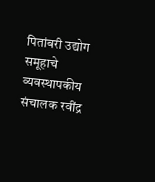पितांबरी उद्योग समूहाचे व्यवस्थापकीय संचालक रवींद्र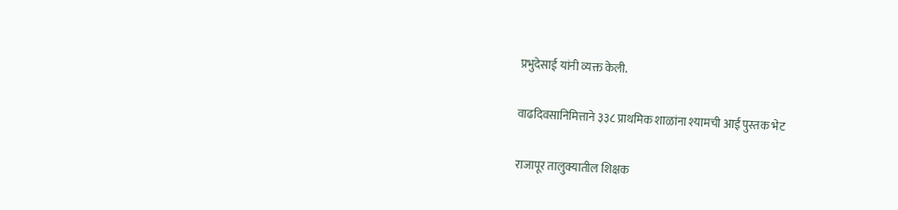प्रभुदेसाई यांनी व्यक्त केली.

वाढदिवसानिमित्ताने ३३८ प्राथमिक शाळांना श्यामची आई पुस्तक भेट

राजापूर तालुक्यातील शिक्षक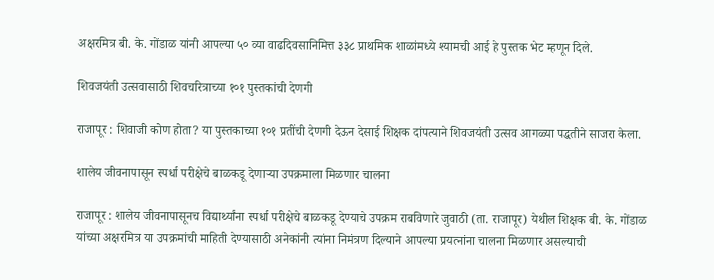अक्षरमित्र बी. के. गोंडाळ यांनी आपल्या ५० व्या वाढदिवसानिमित्त ३३८ प्राथमिक शाळांमध्ये श्यामची आई हे पुस्तक भेट म्हणून दिले.

शिवजयंती उत्सवासाठी शिवचरित्राच्या १०१ पुस्तकांची देणगी

राजापूर : शिवाजी कोण होता? या पुस्तकाच्या १०१ प्रतींची देणगी देऊन देसाई शिक्षक दांपत्याने शिवजयंती उत्सव आगळ्या पद्धतीने साजरा केला.

शालेय जीवनापासून स्पर्धा परीक्षेचे बाळकडू देणाऱ्या उपक्रमाला मिळणार चालना

राजापूर : शालेय जीवनापासूनच विद्यार्थ्यांना स्पर्धा परीक्षेचे बाळकडू देण्याचे उपक्रम राबविणारे जुवाठी (ता. राजापूर) येथील शिक्षक बी. के. गोंडाळ यांच्या अक्षरमित्र या उपक्रमांची माहिती देण्यासाठी अनेकांनी त्यांना निमंत्रण दिल्याने आपल्या प्रयत्नांना चालना मिळणार असल्याची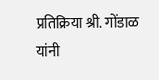प्रतिक्रिया श्री. गोंडाळ यांनी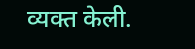व्यक्त केली.